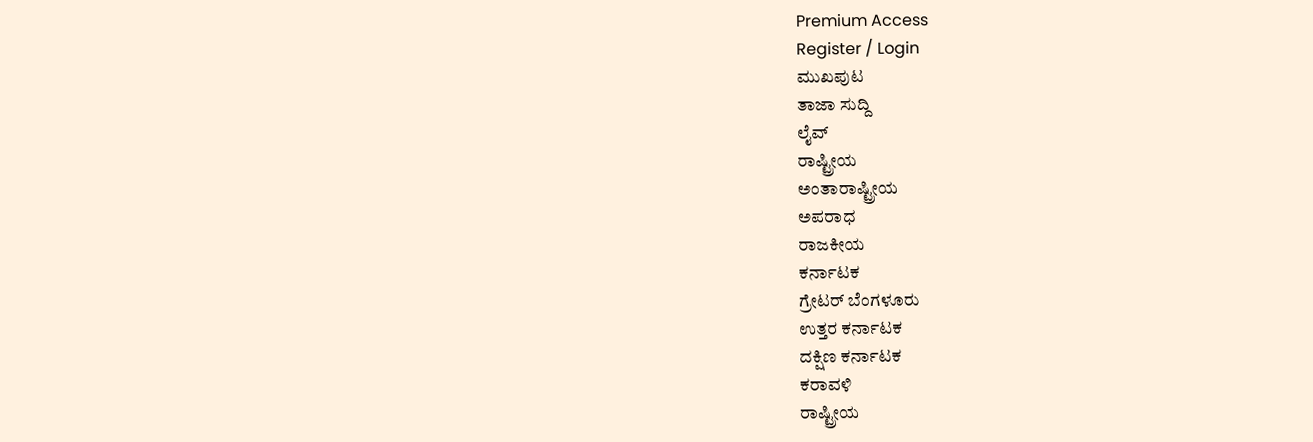Premium Access
Register / Login
ಮುಖಪುಟ
ತಾಜಾ ಸುದ್ದಿ
ಲೈವ್
ರಾಷ್ಟ್ರೀಯ
ಅಂತಾರಾಷ್ಟ್ರೀಯ
ಅಪರಾಧ
ರಾಜಕೀಯ
ಕರ್ನಾಟಕ
ಗ್ರೇಟರ್ ಬೆಂಗಳೂರು
ಉತ್ತರ ಕರ್ನಾಟಕ
ದಕ್ಷಿಣ ಕರ್ನಾಟಕ
ಕರಾವಳಿ
ರಾಷ್ಟ್ರೀಯ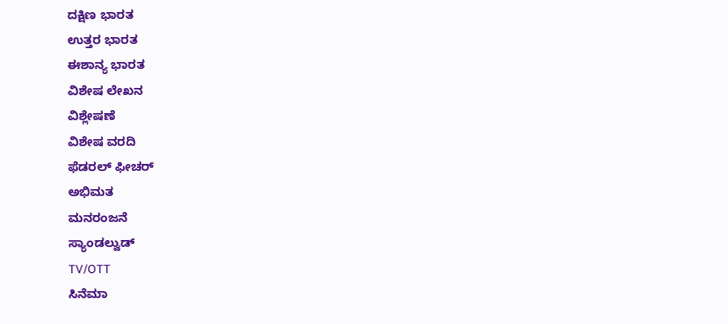ದಕ್ಷಿಣ ಭಾರತ
ಉತ್ತರ ಭಾರತ
ಈಶಾನ್ಯ ಭಾರತ
ವಿಶೇಷ ಲೇಖನ
ವಿಶ್ಲೇಷಣೆ
ವಿಶೇಷ ವರದಿ
ಫೆಡರಲ್ ಫೀಚರ್
ಅಭಿಮತ
ಮನರಂಜನೆ
ಸ್ಯಾಂಡಲ್ವುಡ್
TV/OTT
ಸಿನೆಮಾ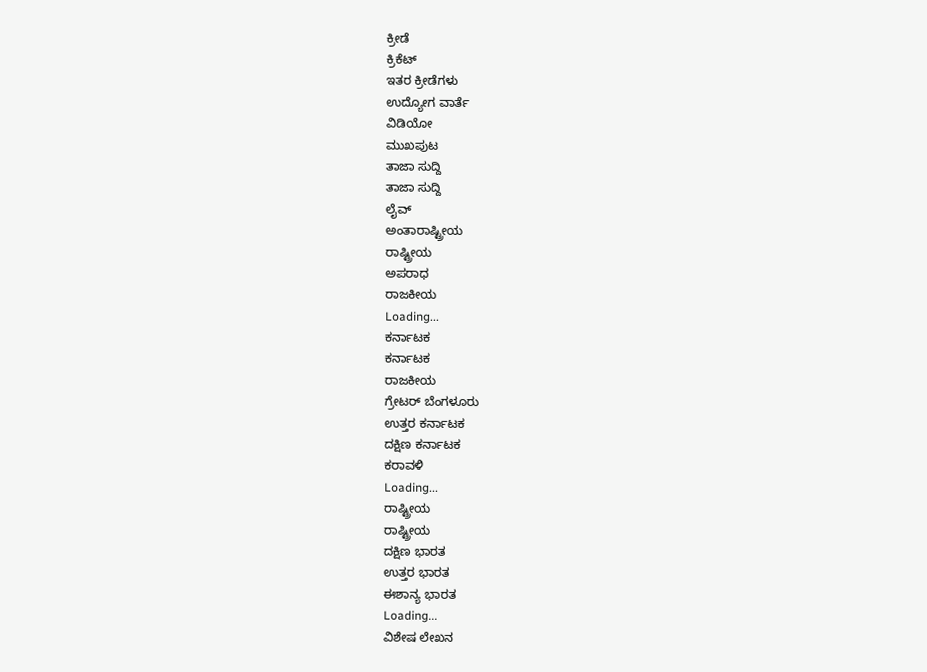ಕ್ರೀಡೆ
ಕ್ರಿಕೆಟ್
ಇತರ ಕ್ರೀಡೆಗಳು
ಉದ್ಯೋಗ ವಾರ್ತೆ
ವಿಡಿಯೋ
ಮುಖಪುಟ
ತಾಜಾ ಸುದ್ದಿ
ತಾಜಾ ಸುದ್ದಿ
ಲೈವ್
ಅಂತಾರಾಷ್ಟ್ರೀಯ
ರಾಷ್ಟ್ರೀಯ
ಅಪರಾಧ
ರಾಜಕೀಯ
Loading...
ಕರ್ನಾಟಕ
ಕರ್ನಾಟಕ
ರಾಜಕೀಯ
ಗ್ರೇಟರ್ ಬೆಂಗಳೂರು
ಉತ್ತರ ಕರ್ನಾಟಕ
ದಕ್ಷಿಣ ಕರ್ನಾಟಕ
ಕರಾವಳಿ
Loading...
ರಾಷ್ಟ್ರೀಯ
ರಾಷ್ಟ್ರೀಯ
ದಕ್ಷಿಣ ಭಾರತ
ಉತ್ತರ ಭಾರತ
ಈಶಾನ್ಯ ಭಾರತ
Loading...
ವಿಶೇಷ ಲೇಖನ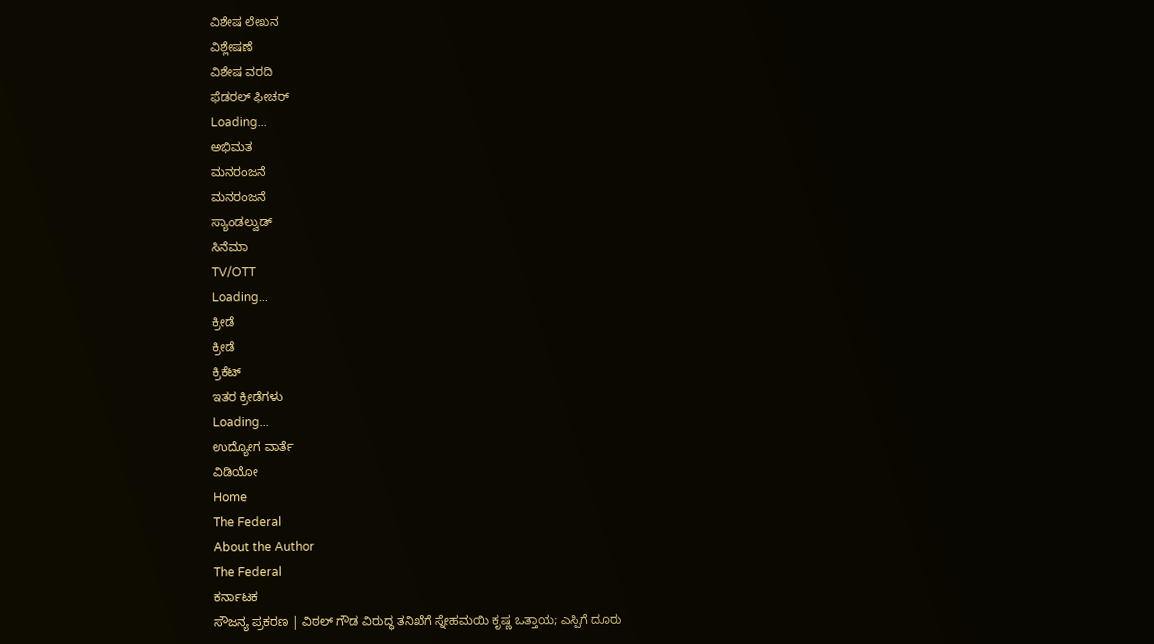ವಿಶೇಷ ಲೇಖನ
ವಿಶ್ಲೇಷಣೆ
ವಿಶೇಷ ವರದಿ
ಫೆಡರಲ್ ಫೀಚರ್
Loading...
ಅಭಿಮತ
ಮನರಂಜನೆ
ಮನರಂಜನೆ
ಸ್ಯಾಂಡಲ್ವುಡ್
ಸಿನೆಮಾ
TV/OTT
Loading...
ಕ್ರೀಡೆ
ಕ್ರೀಡೆ
ಕ್ರಿಕೆಟ್
ಇತರ ಕ್ರೀಡೆಗಳು
Loading...
ಉದ್ಯೋಗ ವಾರ್ತೆ
ವಿಡಿಯೋ
Home
The Federal
About the Author
The Federal
ಕರ್ನಾಟಕ
ಸೌಜನ್ಯ ಪ್ರಕರಣ | ವಿಠಲ್ ಗೌಡ ವಿರುದ್ಧ ತನಿಖೆಗೆ ಸ್ನೇಹಮಯಿ ಕೃಷ್ಣ ಒತ್ತಾಯ; ಎಸ್ಪಿಗೆ ದೂರು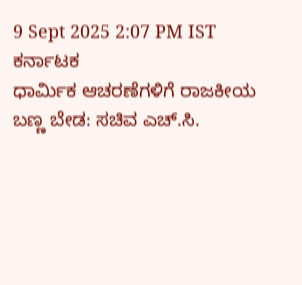9 Sept 2025 2:07 PM IST
ಕರ್ನಾಟಕ
ಧಾರ್ಮಿಕ ಆಚರಣೆಗಳಿಗೆ ರಾಜಕೀಯ ಬಣ್ಣ ಬೇಡ: ಸಚಿವ ಎಚ್.ಸಿ.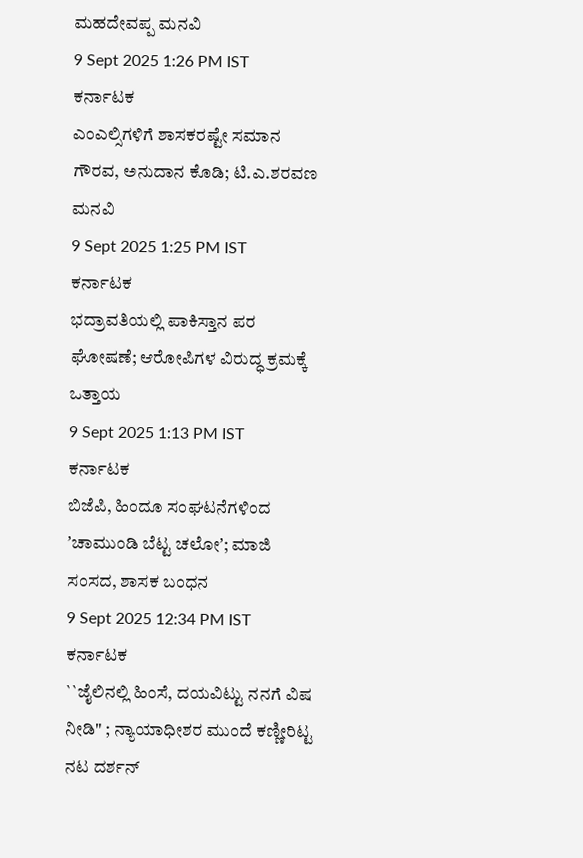ಮಹದೇವಪ್ಪ ಮನವಿ
9 Sept 2025 1:26 PM IST
ಕರ್ನಾಟಕ
ಎಂಎಲ್ಸಿಗಳಿಗೆ ಶಾಸಕರಷ್ಟೇ ಸಮಾನ ಗೌರವ, ಅನುದಾನ ಕೊಡಿ; ಟಿ.ಎ.ಶರವಣ ಮನವಿ
9 Sept 2025 1:25 PM IST
ಕರ್ನಾಟಕ
ಭದ್ರಾವತಿಯಲ್ಲಿ ಪಾಕಿಸ್ತಾನ ಪರ ಘೋಷಣೆ; ಆರೋಪಿಗಳ ವಿರುದ್ಧ ಕ್ರಮಕ್ಕೆ ಒತ್ತಾಯ
9 Sept 2025 1:13 PM IST
ಕರ್ನಾಟಕ
ಬಿಜೆಪಿ, ಹಿಂದೂ ಸಂಘಟನೆಗಳಿಂದ ʼಚಾಮುಂಡಿ ಬೆಟ್ಟ ಚಲೋʼ; ಮಾಜಿ ಸಂಸದ, ಶಾಸಕ ಬಂಧನ
9 Sept 2025 12:34 PM IST
ಕರ್ನಾಟಕ
``ಜೈಲಿನಲ್ಲಿ ಹಿಂಸೆ, ದಯವಿಟ್ಟು ನನಗೆ ವಿಷ ನೀಡಿ" ; ನ್ಯಾಯಾಧೀಶರ ಮುಂದೆ ಕಣ್ಣೀರಿಟ್ಟ ನಟ ದರ್ಶನ್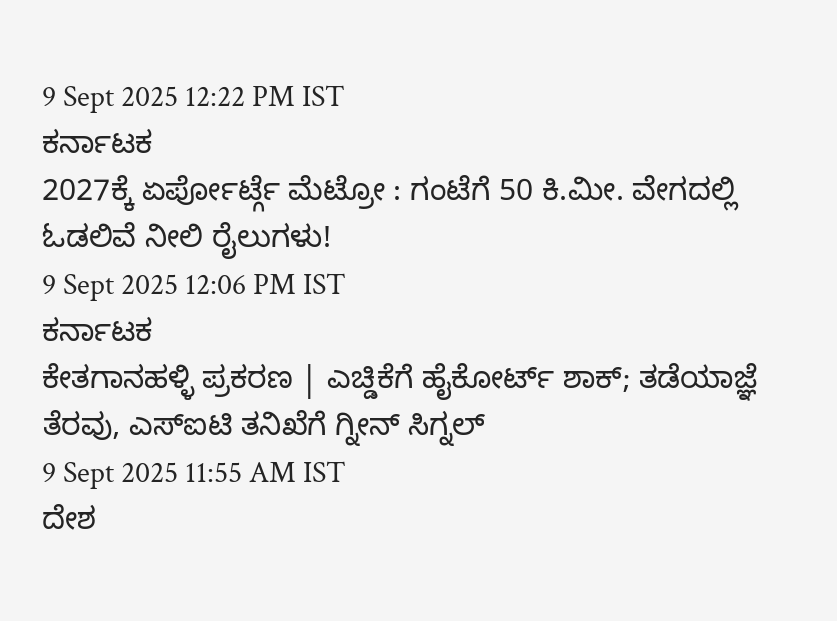9 Sept 2025 12:22 PM IST
ಕರ್ನಾಟಕ
2027ಕ್ಕೆ ಏರ್ಪೋರ್ಟ್ಗೆ ಮೆಟ್ರೋ : ಗಂಟೆಗೆ 50 ಕಿ.ಮೀ. ವೇಗದಲ್ಲಿ ಓಡಲಿವೆ ನೀಲಿ ರೈಲುಗಳು!
9 Sept 2025 12:06 PM IST
ಕರ್ನಾಟಕ
ಕೇತಗಾನಹಳ್ಳಿ ಪ್ರಕರಣ | ಎಚ್ಡಿಕೆಗೆ ಹೈಕೋರ್ಟ್ ಶಾಕ್; ತಡೆಯಾಜ್ಞೆ ತೆರವು, ಎಸ್ಐಟಿ ತನಿಖೆಗೆ ಗ್ನೀನ್ ಸಿಗ್ನಲ್
9 Sept 2025 11:55 AM IST
ದೇಶ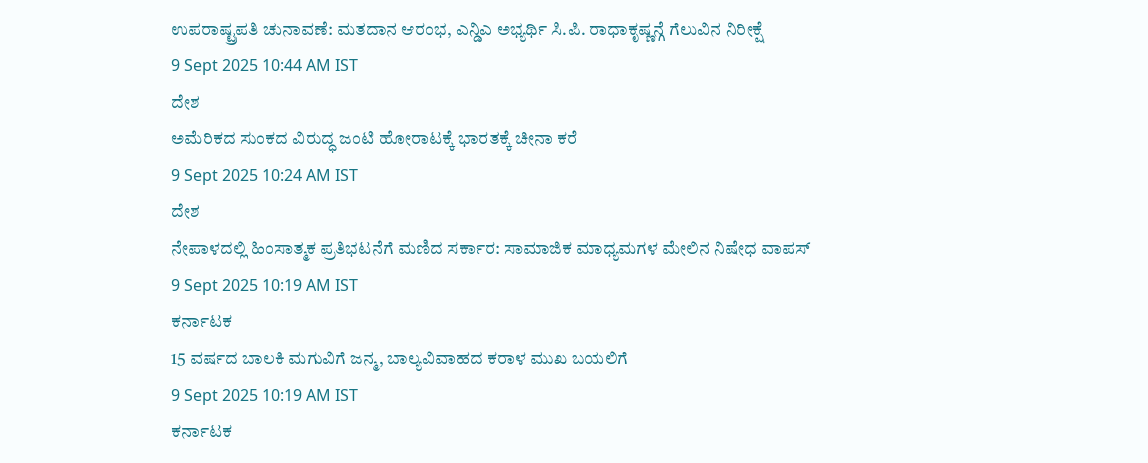ಉಪರಾಷ್ಟ್ರಪತಿ ಚುನಾವಣೆ: ಮತದಾನ ಆರಂಭ, ಎನ್ಡಿಎ ಅಭ್ಯರ್ಥಿ ಸಿ.ಪಿ. ರಾಧಾಕೃಷ್ಣನ್ಗೆ ಗೆಲುವಿನ ನಿರೀಕ್ಷೆ
9 Sept 2025 10:44 AM IST
ದೇಶ
ಅಮೆರಿಕದ ಸುಂಕದ ವಿರುದ್ಧ ಜಂಟಿ ಹೋರಾಟಕ್ಕೆ ಭಾರತಕ್ಕೆ ಚೀನಾ ಕರೆ
9 Sept 2025 10:24 AM IST
ದೇಶ
ನೇಪಾಳದಲ್ಲಿ ಹಿಂಸಾತ್ಮಕ ಪ್ರತಿಭಟನೆಗೆ ಮಣಿದ ಸರ್ಕಾರ: ಸಾಮಾಜಿಕ ಮಾಧ್ಯಮಗಳ ಮೇಲಿನ ನಿಷೇಧ ವಾಪಸ್
9 Sept 2025 10:19 AM IST
ಕರ್ನಾಟಕ
15 ವರ್ಷದ ಬಾಲಕಿ ಮಗುವಿಗೆ ಜನ್ಮ, ಬಾಲ್ಯವಿವಾಹದ ಕರಾಳ ಮುಖ ಬಯಲಿಗೆ
9 Sept 2025 10:19 AM IST
ಕರ್ನಾಟಕ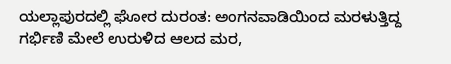ಯಲ್ಲಾಪುರದಲ್ಲಿ ಘೋರ ದುರಂತ: ಅಂಗನವಾಡಿಯಿಂದ ಮರಳುತ್ತಿದ್ದ ಗರ್ಭಿಣಿ ಮೇಲೆ ಉರುಳಿದ ಆಲದ ಮರ,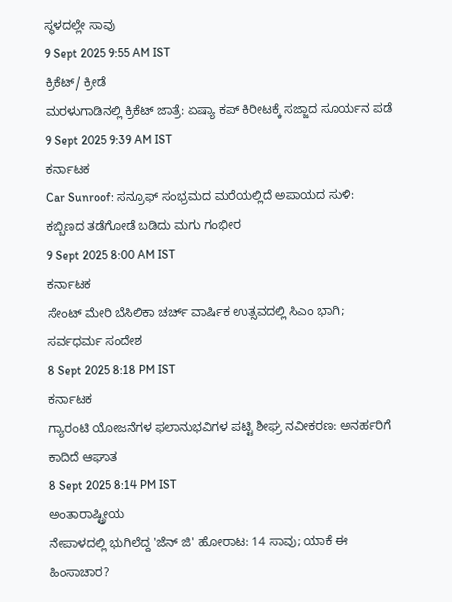ಸ್ಥಳದಲ್ಲೇ ಸಾವು
9 Sept 2025 9:55 AM IST
ಕ್ರಿಕೆಟ್/ ಕ್ರೀಡೆ
ಮರಳುಗಾಡಿನಲ್ಲಿ ಕ್ರಿಕೆಟ್ ಜಾತ್ರೆ: ಏಷ್ಯಾ ಕಪ್ ಕಿರೀಟಕ್ಕೆ ಸಜ್ಜಾದ ಸೂರ್ಯನ ಪಡೆ
9 Sept 2025 9:39 AM IST
ಕರ್ನಾಟಕ
Car Sunroof: ಸನ್ರೂಫ್ ಸಂಭ್ರಮದ ಮರೆಯಲ್ಲಿದೆ ಅಪಾಯದ ಸುಳಿ: ಕಬ್ಬಿಣದ ತಡೆಗೋಡೆ ಬಡಿದು ಮಗು ಗಂಭೀರ
9 Sept 2025 8:00 AM IST
ಕರ್ನಾಟಕ
ಸೇಂಟ್ ಮೇರಿ ಬೆಸಿಲಿಕಾ ಚರ್ಚ್ ವಾರ್ಷಿಕ ಉತ್ಸವದಲ್ಲಿ ಸಿಎಂ ಭಾಗಿ; ಸರ್ವಧರ್ಮ ಸಂದೇಶ
8 Sept 2025 8:18 PM IST
ಕರ್ನಾಟಕ
ಗ್ಯಾರಂಟಿ ಯೋಜನೆಗಳ ಫಲಾನುಭವಿಗಳ ಪಟ್ಟಿ ಶೀಘ್ರ ನವೀಕರಣ: ಅನರ್ಹರಿಗೆ ಕಾದಿದೆ ಆಘಾತ
8 Sept 2025 8:14 PM IST
ಅಂತಾರಾಷ್ಟ್ರೀಯ
ನೇಪಾಳದಲ್ಲಿ ಭುಗಿಲೆದ್ದ 'ಜೆನ್ ಜಿ' ಹೋರಾಟ: 14 ಸಾವು; ಯಾಕೆ ಈ ಹಿಂಸಾಚಾರ?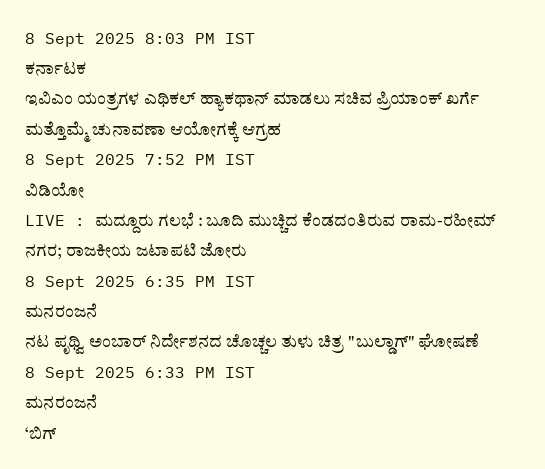8 Sept 2025 8:03 PM IST
ಕರ್ನಾಟಕ
ಇವಿಎಂ ಯಂತ್ರಗಳ ಎಥಿಕಲ್ ಹ್ಯಾಕಥಾನ್ ಮಾಡಲು ಸಚಿವ ಪ್ರಿಯಾಂಕ್ ಖರ್ಗೆ ಮತ್ತೊಮ್ಮೆ ಚುನಾವಣಾ ಆಯೋಗಕ್ಕೆ ಆಗ್ರಹ
8 Sept 2025 7:52 PM IST
ವಿಡಿಯೋ
LIVE : ಮದ್ದೂರು ಗಲಭೆ : ಬೂದಿ ಮುಚ್ಚಿದ ಕೆಂಡದಂತಿರುವ ರಾಮ-ರಹೀಮ್ ನಗರ; ರಾಜಕೀಯ ಜಟಾಪಟಿ ಜೋರು
8 Sept 2025 6:35 PM IST
ಮನರಂಜನೆ
ನಟ ಪೃಥ್ವಿ ಅಂಬಾರ್ ನಿರ್ದೇಶನದ ಚೊಚ್ಚಲ ತುಳು ಚಿತ್ರ "ಬುಲ್ಡಾಗ್" ಘೋಷಣೆ
8 Sept 2025 6:33 PM IST
ಮನರಂಜನೆ
‘ಬಿಗ್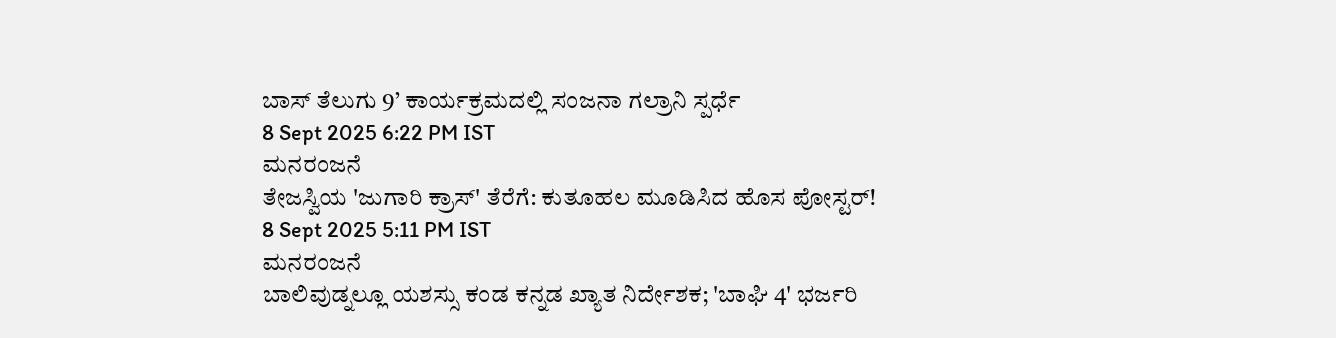ಬಾಸ್ ತೆಲುಗು 9’ ಕಾರ್ಯಕ್ರಮದಲ್ಲಿ ಸಂಜನಾ ಗಲ್ರಾನಿ ಸ್ಪರ್ಧೆ
8 Sept 2025 6:22 PM IST
ಮನರಂಜನೆ
ತೇಜಸ್ವಿಯ 'ಜುಗಾರಿ ಕ್ರಾಸ್' ತೆರೆಗೆ: ಕುತೂಹಲ ಮೂಡಿಸಿದ ಹೊಸ ಪೋಸ್ಟರ್!
8 Sept 2025 5:11 PM IST
ಮನರಂಜನೆ
ಬಾಲಿವುಡ್ನಲ್ಲೂ ಯಶಸ್ಸು ಕಂಡ ಕನ್ನಡ ಖ್ಯಾತ ನಿರ್ದೇಶಕ; 'ಬಾಘಿ 4' ಭರ್ಜರಿ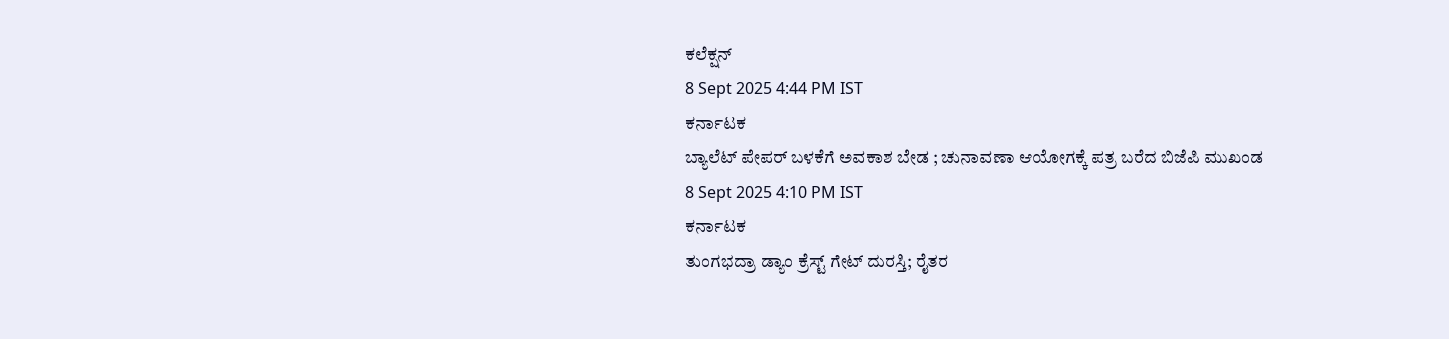ಕಲೆಕ್ಷನ್
8 Sept 2025 4:44 PM IST
ಕರ್ನಾಟಕ
ಬ್ಯಾಲೆಟ್ ಪೇಪರ್ ಬಳಕೆಗೆ ಅವಕಾಶ ಬೇಡ ; ಚುನಾವಣಾ ಆಯೋಗಕ್ಕೆ ಪತ್ರ ಬರೆದ ಬಿಜೆಪಿ ಮುಖಂಡ
8 Sept 2025 4:10 PM IST
ಕರ್ನಾಟಕ
ತುಂಗಭದ್ರಾ ಡ್ಯಾಂ ಕ್ರೆಸ್ಟ್ ಗೇಟ್ ದುರಸ್ತಿ; ರೈತರ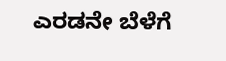ಎರಡನೇ ಬೆಳೆಗೆ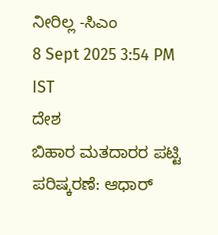ನೀರಿಲ್ಲ -ಸಿಎಂ
8 Sept 2025 3:54 PM IST
ದೇಶ
ಬಿಹಾರ ಮತದಾರರ ಪಟ್ಟಿ ಪರಿಷ್ಕರಣೆ: ಆಧಾರ್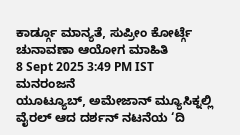ಕಾರ್ಡ್ಗೂ ಮಾನ್ಯತೆ, ಸುಪ್ರೀಂ ಕೋರ್ಟ್ಗೆ ಚುನಾವಣಾ ಆಯೋಗ ಮಾಹಿತಿ
8 Sept 2025 3:49 PM IST
ಮನರಂಜನೆ
ಯೂಟ್ಯೂಬ್, ಅಮೇಜಾನ್ ಮ್ಯೂಸಿಕ್ನಲ್ಲಿ ವೈರಲ್ ಆದ ದರ್ಶನ್ ನಟನೆಯ ‘ದಿ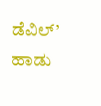ಡೆವಿಲ್’ ಹಾಡು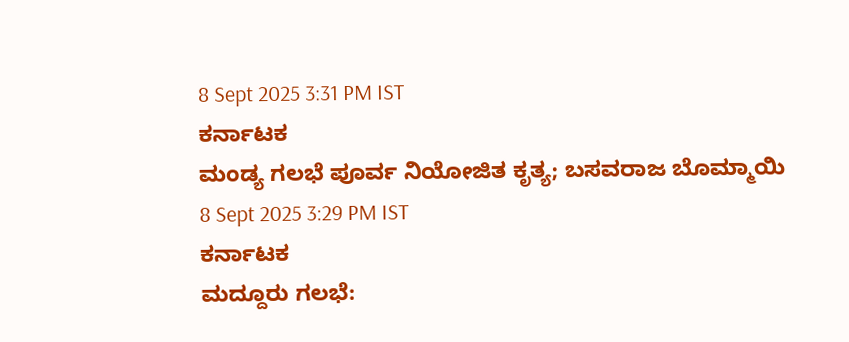8 Sept 2025 3:31 PM IST
ಕರ್ನಾಟಕ
ಮಂಡ್ಯ ಗಲಭೆ ಪೂರ್ವ ನಿಯೋಜಿತ ಕೃತ್ಯ; ಬಸವರಾಜ ಬೊಮ್ಮಾಯಿ
8 Sept 2025 3:29 PM IST
ಕರ್ನಾಟಕ
ಮದ್ದೂರು ಗಲಭೆ: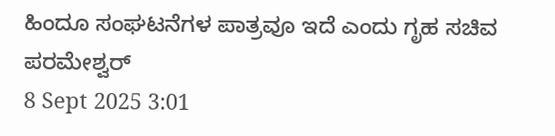ಹಿಂದೂ ಸಂಘಟನೆಗಳ ಪಾತ್ರವೂ ಇದೆ ಎಂದು ಗೃಹ ಸಚಿವ ಪರಮೇಶ್ವರ್
8 Sept 2025 3:01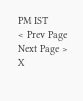PM IST
< Prev Page
Next Page >
X